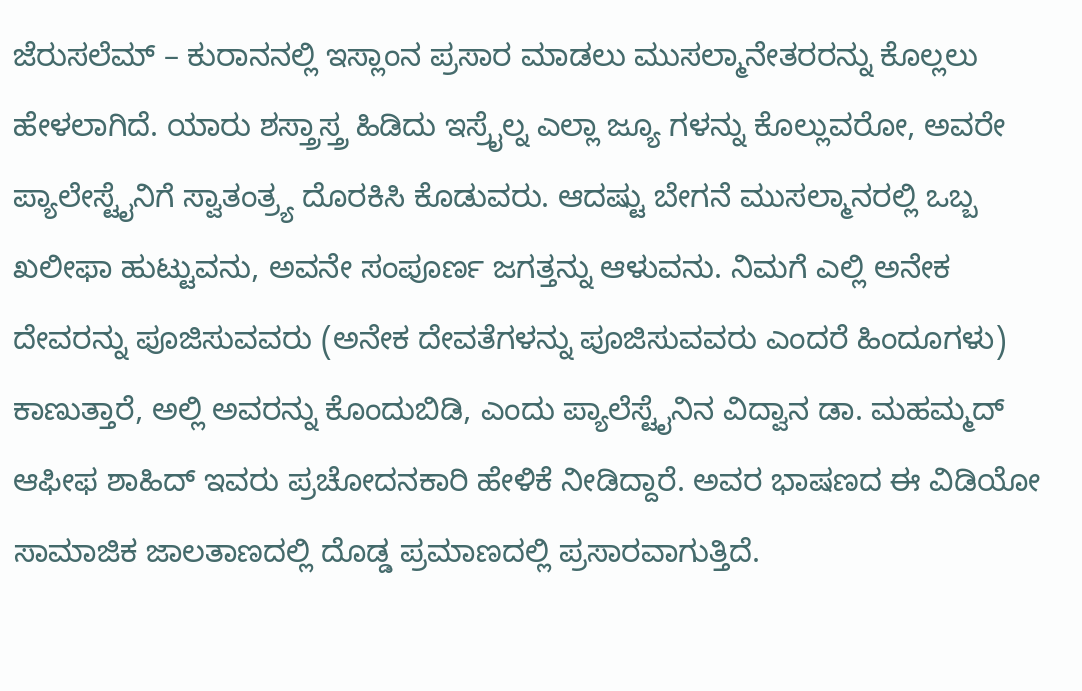ಜೆರುಸಲೆಮ್ – ಕುರಾನನಲ್ಲಿ ಇಸ್ಲಾಂನ ಪ್ರಸಾರ ಮಾಡಲು ಮುಸಲ್ಮಾನೇತರರನ್ನು ಕೊಲ್ಲಲು ಹೇಳಲಾಗಿದೆ. ಯಾರು ಶಸ್ತ್ರಾಸ್ತ್ರ ಹಿಡಿದು ಇಸ್ರೈಲ್ನ ಎಲ್ಲಾ ಜ್ಯೂ ಗಳನ್ನು ಕೊಲ್ಲುವರೋ, ಅವರೇ ಪ್ಯಾಲೇಸ್ಟೈನಿಗೆ ಸ್ವಾತಂತ್ರ್ಯ ದೊರಕಿಸಿ ಕೊಡುವರು. ಆದಷ್ಟು ಬೇಗನೆ ಮುಸಲ್ಮಾನರಲ್ಲಿ ಒಬ್ಬ ಖಲೀಫಾ ಹುಟ್ಟುವನು, ಅವನೇ ಸಂಪೂರ್ಣ ಜಗತ್ತನ್ನು ಆಳುವನು. ನಿಮಗೆ ಎಲ್ಲಿ ಅನೇಕ ದೇವರನ್ನು ಪೂಜಿಸುವವರು (ಅನೇಕ ದೇವತೆಗಳನ್ನು ಪೂಜಿಸುವವರು ಎಂದರೆ ಹಿಂದೂಗಳು) ಕಾಣುತ್ತಾರೆ, ಅಲ್ಲಿ ಅವರನ್ನು ಕೊಂದುಬಿಡಿ, ಎಂದು ಪ್ಯಾಲೆಸ್ಟೈನಿನ ವಿದ್ವಾನ ಡಾ. ಮಹಮ್ಮದ್ ಆಫೀಫ ಶಾಹಿದ್ ಇವರು ಪ್ರಚೋದನಕಾರಿ ಹೇಳಿಕೆ ನೀಡಿದ್ದಾರೆ. ಅವರ ಭಾಷಣದ ಈ ವಿಡಿಯೋ ಸಾಮಾಜಿಕ ಜಾಲತಾಣದಲ್ಲಿ ದೊಡ್ಡ ಪ್ರಮಾಣದಲ್ಲಿ ಪ್ರಸಾರವಾಗುತ್ತಿದೆ.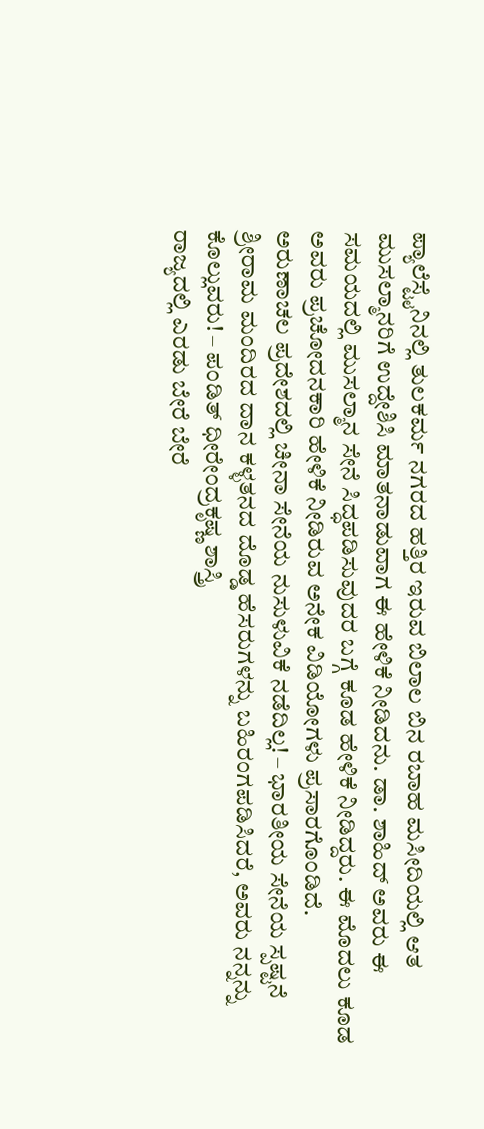ಪ್ಯಾಲೆಸ್ಟೈನಿನಲ್ಲಿ ತುಲಕರ್ಮ ನಗರದ ಹತ್ತಿರ ಇರುವ ಬಿಲಾಲ ಬಿನ ರಬಾಹ ಮಸೀದಿಯಲ್ಲಿ ಆತ ಮುಸಲ್ಮಾನರಿಗೆ ಉದ್ದೇಶಿಸಿ ಮಾತನಾಡುವಾಗ ಈ ಹೇಳಿಕೆ ನೀಡಿದನು. ಡಾ. ಶಾಹಿದ್ ಅವರು ಈ ಸಮಯದಲ್ಲಿ ಮುಸಲ್ಮಾನ ಸೇನೆ ಸಿದ್ಧಪಡಿಸುವುದರ ಬಗ್ಗೆ ಕೂಡ ಹೇಳಿಕೆ ನೀಡಿದ್ದರು. ಈ ಮೊದಲು ಕೂಡ ಅವರು ಪ್ರಚೋದನಕಾರಿ ಹೇಳಿಕೆ ನೀಡಿರುವ ಅನೇಕ ವಿಡಿಯೋಗಳು ಪ್ರಸಾರಗೊಂಡಿದೆ.
ಅರುಣಾಚಲ ಪ್ರದೇಶದಲ್ಲಿ ಚೀನಾ ಸೇನೆಯ ನುಸುಳುವಿಕೆ ನಡೆದಿಲ್ಲ! – ಭಾರತೀಯ ಸೇನೆಯ ಸ್ಪಷ್ಟನೆ
ಶ್ರೀರಾಮ ಮಂದಿರದ ದಾನ ಕಳ್ಳತನದ ದೊಡ್ಡ ಹೆಸರುಗಳನ್ನು ಬಹಿರಂಗಪಡಿಸಿದರೆ, ಅವರು ನನ್ನನ್ನು ಕೊಲ್ಲುವರು! – ಪಂಡಿತ್ ಧೀರೇಂದ್ರಕೃಷ್ಣ ಶಾಸ್ತ್ರಿ
ರಾಜ್ಯದಲ್ಲಿ ಎರಡು ಬೇರೆ ಬೇರೆ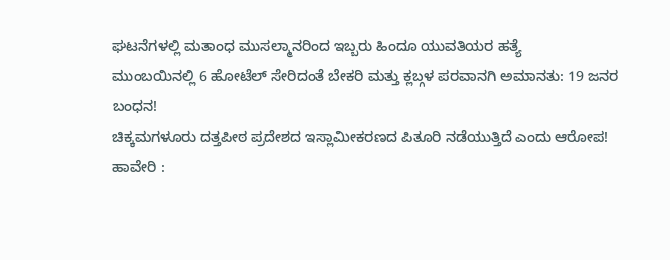ಘಟನೆಗಳಲ್ಲಿ ಮತಾಂಧ ಮುಸಲ್ಮಾನರಿಂದ ಇಬ್ಬರು ಹಿಂದೂ ಯುವತಿಯರ ಹತ್ಯೆ
ಮುಂಬಯಿನಲ್ಲಿ 6 ಹೋಟೆಲ್ ಸೇರಿದಂತೆ ಬೇಕರಿ ಮತ್ತು ಕ್ಲಬ್ಗಳ ಪರವಾನಗಿ ಅಮಾನತು: 19 ಜನರ ಬಂಧನ!
ಚಿಕ್ಕಮಗಳೂರು ದತ್ತಪೀಠ ಪ್ರದೇಶದ ಇಸ್ಲಾಮೀಕರಣದ ಪಿತೂರಿ ನಡೆಯುತ್ತಿದೆ ಎಂದು ಆರೋಪ!
ಹಾವೇರಿ :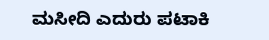ಮಸೀದಿ ಎದುರು ಪಟಾಕಿ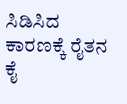ಸಿಡಿಸಿದ ಕಾರಣಕ್ಕೆ ರೈತನ ಕೈ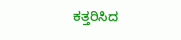ಕತ್ತರಿಸಿದ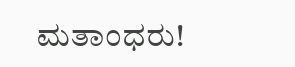ಮತಾಂಧರು!